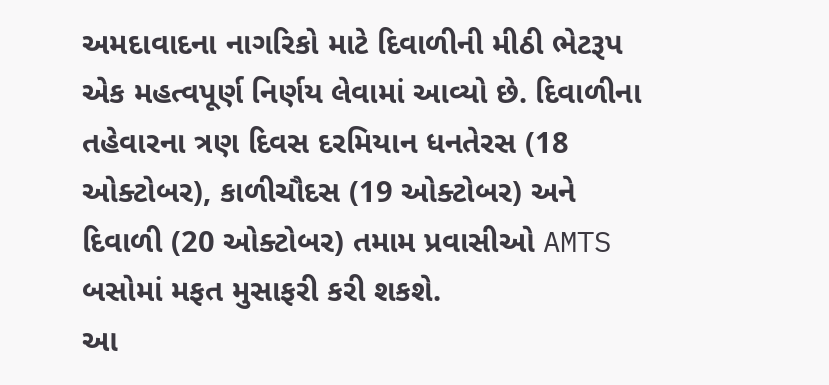અમદાવાદના નાગરિકો માટે દિવાળીની મીઠી ભેટરૂપ એક મહત્વપૂર્ણ નિર્ણય લેવામાં આવ્યો છે. દિવાળીના તહેવારના ત્રણ દિવસ દરમિયાન ધનતેરસ (18 ઓક્ટોબર), કાળીચૌદસ (19 ઓક્ટોબર) અને દિવાળી (20 ઓક્ટોબર) તમામ પ્રવાસીઓ AMTS બસોમાં મફત મુસાફરી કરી શકશે.
આ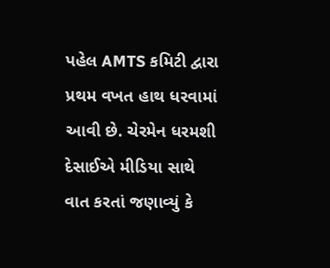પહેલ AMTS કમિટી દ્વારા પ્રથમ વખત હાથ ધરવામાં આવી છે. ચેરમેન ધરમશી દેસાઈએ મીડિયા સાથે વાત કરતાં જણાવ્યું કે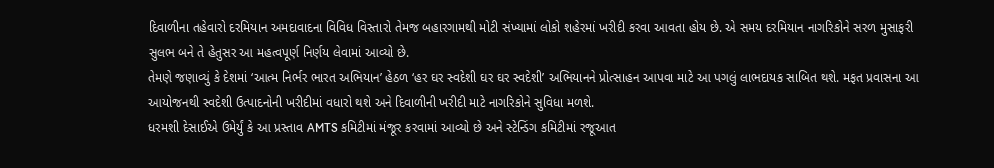દિવાળીના તહેવારો દરમિયાન અમદાવાદના વિવિધ વિસ્તારો તેમજ બહારગામથી મોટી સંખ્યામાં લોકો શહેરમાં ખરીદી કરવા આવતા હોય છે. એ સમય દરમિયાન નાગરિકોને સરળ મુસાફરી સુલભ બને તે હેતુસર આ મહત્વપૂર્ણ નિર્ણય લેવામાં આવ્યો છે.
તેમણે જણાવ્યું કે દેશમાં ‘આત્મ નિર્ભર ભારત અભિયાન’ હેઠળ ‘હર ઘર સ્વદેશી ઘર ઘર સ્વદેશી’ અભિયાનને પ્રોત્સાહન આપવા માટે આ પગલું લાભદાયક સાબિત થશે. મફત પ્રવાસના આ આયોજનથી સ્વદેશી ઉત્પાદનોની ખરીદીમાં વધારો થશે અને દિવાળીની ખરીદી માટે નાગરિકોને સુવિધા મળશે.
ધરમશી દેસાઈએ ઉમેર્યું કે આ પ્રસ્તાવ AMTS કમિટીમાં મંજૂર કરવામાં આવ્યો છે અને સ્ટેન્ડિંગ કમિટીમાં રજૂઆત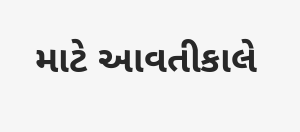માટે આવતીકાલે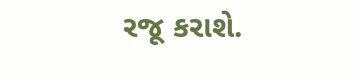રજૂ કરાશે.